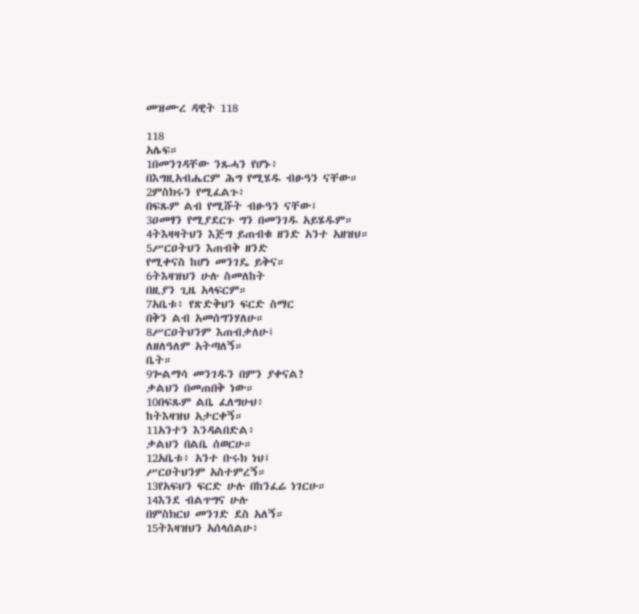መዝሙረ ዳዊት 118

118
አሌፍ።
1በመንገዳቸው ንጹሓን የሆኑ፥
በእግዚአብሔርም ሕግ የሚሄዱ ብፁዓን ናቸው።
2ምስክሩን የሚፈልጉ፥
በፍጹም ልብ የሚሹት ብፁዓን ናቸው፤
3ዐመፃን የሚያደርጉ ግን በመንገዱ አይሄዱም።
4ትእዛዛትህን እጅግ ይጠብቁ ዘንድ አንተ አዘዝህ።
5ሥርዐትህን እጠብቅ ዘንድ
የሚቀናስ ከሆነ መንገዴ ይቅና።
6ትእዛዝህን ሁሉ ስመለከት
በዚያን ጊዜ አላፍርም።
7አቤቱ፥ የጽድቅህን ፍርድ ስማር
በቅን ልብ አመሰግንሃለሁ።
8ሥርዐትህንም እጠብቃለሁ፤
ለዘለዓለም አትጣለኝ።
ቤት።
9ጐልማሳ መንገዱን በምን ያቀናል?
ቃልህን በመጠበቅ ነው።
10በፍጹም ልቤ ፈለግሁህ፥
ከትእዛዝህ አታርቀኝ።
11አንተን እንዳልበድል፥
ቃልህን በልቤ ሰወርሁ።
12አቤቱ፥ አንተ ቡሩክ ነህ፤
ሥርዐትህንም አስተምረኝ።
13የአፍህን ፍርድ ሁሉ በከንፈሬ ነገርሁ።
14እንደ ብልጥግና ሁሉ
በምስክርህ መንገድ ደስ አለኝ።
15ትእዛዝህን አሰላሰልሁ፥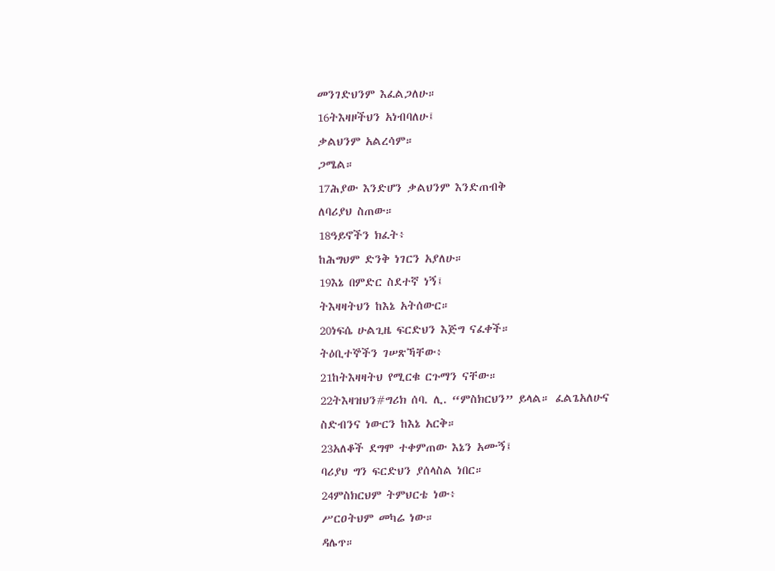መንገድህንም እፈልጋለሁ።
16ትእዛዞችህን አነብባለሁ፤
ቃልህንም አልረሳም።
ጋሜል።
17ሕያው እንድሆን ቃልህንም እንድጠብቅ
ለባሪያህ ስጠው።
18ዓይኖችን ክፈት፥
ከሕግህም ድንቅ ነገርን አያለሁ።
19እኔ በምድር ስደተኛ ነኝ፤
ትእዛዛትህን ከእኔ አትሰውር።
20ነፍሴ ሁልጊዜ ፍርድህን እጅግ ናፈቀች።
ትዕቢተኞችን ገሠጽኻቸው፥
21ከትእዛዛትህ የሚርቁ ርጉማን ናቸው።
22ትእዛዝህን#ግሪክ ሰባ. ሊ. “ምስክርህን” ይላል። ፈልጌአለሁና
ስድብንና ነውርን ከእኔ አርቅ።
23አለቆች ደግሞ ተቀምጠው እኔን አሙኝ፤
ባሪያህ ግን ፍርድህን ያሰላስል ነበር።
24ምስክርህም ትምህርቴ ነው፥
ሥርዐትህም መካሬ ነው።
ዳሌጥ።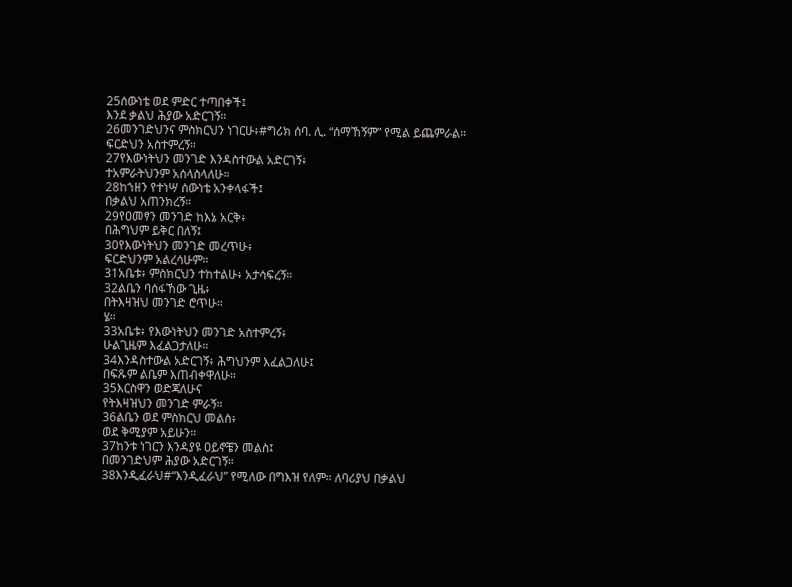25ሰውነቴ ወደ ምድር ተጣበቀች፤
እንደ ቃልህ ሕያው አድርገኝ።
26መንገድህንና ምስክርህን ነገርሁ፥#ግሪክ ሰባ. ሊ. “ሰማኸኝም” የሚል ይጨምራል።
ፍርድህን አስተምረኝ።
27የእውነትህን መንገድ እንዳስተውል አድርገኝ፥
ተአምራትህንም አሰላስላለሁ።
28ከኀዘን የተነሣ ሰውነቴ አንቀላፋች፤
በቃልህ አጠንክረኝ።
29የዐመፃን መንገድ ከእኔ አርቅ፥
በሕግህም ይቅር በለኝ፤
30የእውነትህን መንገድ መረጥሁ፥
ፍርድህንም አልረሳሁም።
31አቤቱ፥ ምስክርህን ተከተልሁ፥ አታሳፍረኝ።
32ልቤን ባሰፋኸው ጊዜ፥
በትእዛዝህ መንገድ ሮጥሁ።
ሄ።
33አቤቱ፥ የእውነትህን መንገድ አስተምረኝ፥
ሁልጊዜም እፈልጋታለሁ።
34እንዳስተውል አድርገኝ፥ ሕግህንም እፈልጋለሁ፤
በፍጹም ልቤም እጠብቀዋለሁ።
35እርስዋን ወድጃለሁና
የትእዛዝህን መንገድ ምራኝ።
36ልቤን ወደ ምስክርህ መልስ፥
ወደ ቅሚያም አይሁን።
37ከንቱ ነገርን እንዳያዩ ዐይኖቼን መልስ፤
በመንገድህም ሕያው አድርገኝ።
38እንዲፈራህ#“እንዲፈራህ” የሚለው በግእዝ የለም። ለባሪያህ በቃልህ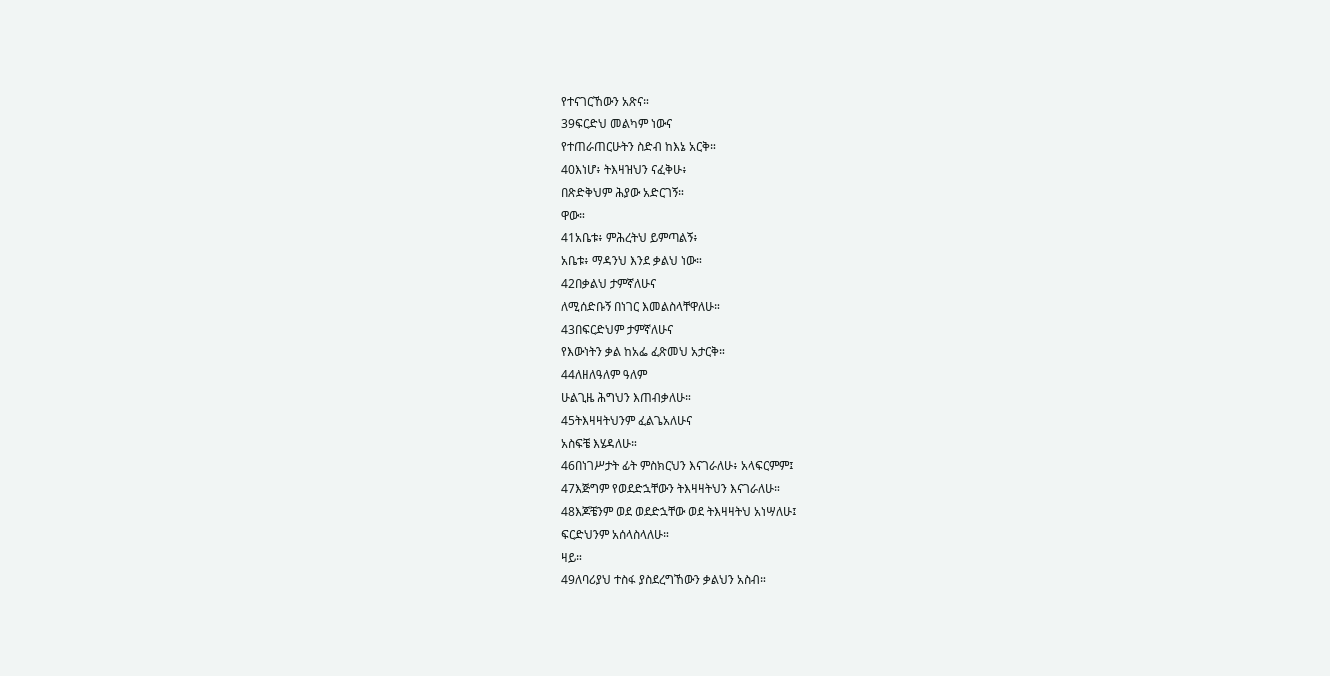የተናገርኸውን አጽና።
39ፍርድህ መልካም ነውና
የተጠራጠርሁትን ስድብ ከእኔ አርቅ።
40እነሆ፥ ትእዛዝህን ናፈቅሁ፥
በጽድቅህም ሕያው አድርገኝ።
ዋው።
41አቤቱ፥ ምሕረትህ ይምጣልኝ፥
አቤቱ፥ ማዳንህ እንደ ቃልህ ነው።
42በቃልህ ታምኛለሁና
ለሚሰድቡኝ በነገር እመልስላቸዋለሁ።
43በፍርድህም ታምኛለሁና
የእውነትን ቃል ከአፌ ፈጽመህ አታርቅ።
44ለዘለዓለም ዓለም
ሁልጊዜ ሕግህን እጠብቃለሁ።
45ትእዛዛትህንም ፈልጌአለሁና
አስፍቼ እሄዳለሁ።
46በነገሥታት ፊት ምስክርህን እናገራለሁ፥ አላፍርምም፤
47እጅግም የወደድኋቸውን ትእዛዛትህን እናገራለሁ።
48እጆቼንም ወደ ወደድኋቸው ወደ ትእዛዛትህ አነሣለሁ፤
ፍርድህንም አሰላስላለሁ።
ዛይ።
49ለባሪያህ ተስፋ ያስደረግኸውን ቃልህን አስብ።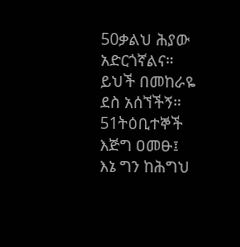50ቃልህ ሕያው አድርጎኛልና።
ይህች በመከራዬ ደስ አሰኘችኝ።
51ትዕቢተኞች እጅግ ዐመፁ፤
እኔ ግን ከሕግህ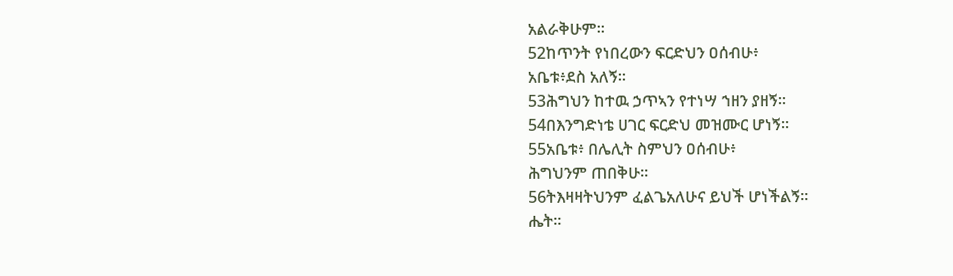አልራቅሁም።
52ከጥንት የነበረውን ፍርድህን ዐሰብሁ፥
አቤቱ፥ደስ አለኝ።
53ሕግህን ከተዉ ኃጥኣን የተነሣ ኀዘን ያዘኝ።
54በእንግድነቴ ሀገር ፍርድህ መዝሙር ሆነኝ።
55አቤቱ፥ በሌሊት ስምህን ዐሰብሁ፥
ሕግህንም ጠበቅሁ።
56ትእዛዛትህንም ፈልጌአለሁና ይህች ሆነችልኝ።
ሔት።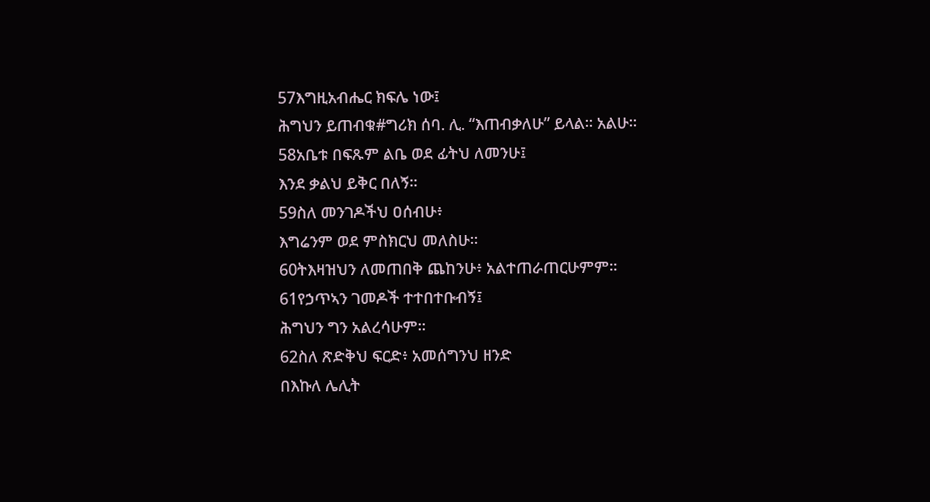57እግዚአብሔር ክፍሌ ነው፤
ሕግህን ይጠብቁ#ግሪክ ሰባ. ሊ. “እጠብቃለሁ” ይላል። አልሁ።
58አቤቱ በፍጹም ልቤ ወደ ፊትህ ለመንሁ፤
እንደ ቃልህ ይቅር በለኝ።
59ስለ መንገዶችህ ዐሰብሁ፥
እግሬንም ወደ ምስክርህ መለስሁ።
60ትእዛዝህን ለመጠበቅ ጨከንሁ፥ አልተጠራጠርሁምም።
61የኃጥኣን ገመዶች ተተበተቡብኝ፤
ሕግህን ግን አልረሳሁም።
62ስለ ጽድቅህ ፍርድ፥ አመሰግንህ ዘንድ
በእኩለ ሌሊት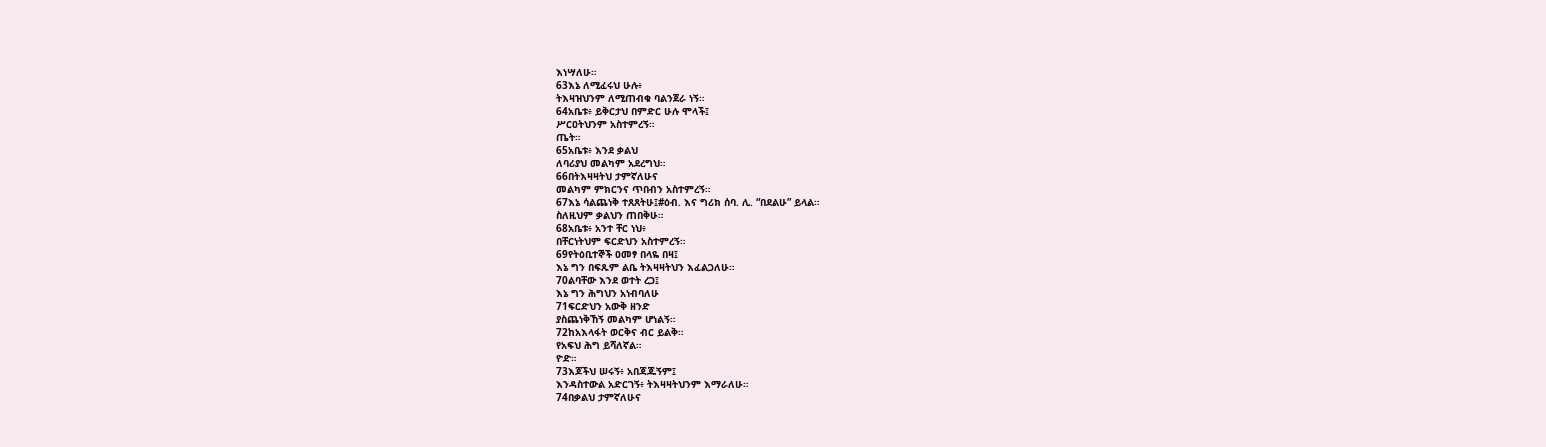እነሣለሁ።
63እኔ ለሚፈሩህ ሁሉ፥
ትእዛዝህንም ለሚጠብቁ ባልንጀራ ነኝ።
64አቤቱ፥ ይቅርታህ በምድር ሁሉ ሞላች፤
ሥርዐትህንም አስተምረኝ።
ጤት።
65አቤቱ፥ እንደ ቃልህ
ለባሪያህ መልካም አደረግህ።
66በትእዛዛትህ ታምኛለሁና
መልካም ምክርንና ጥበብን አስተምረኝ።
67እኔ ሳልጨነቅ ተጸጸትሁ፤#ዕብ. እና ግሪክ ሰባ. ሊ. “በደልሁ” ይላል።
ስለዚህም ቃልህን ጠበቅሁ።
68አቤቱ፥ አንተ ቸር ነህ፥
በቸርነትህም ፍርድህን አስተምረኝ።
69የትዕቢተኞች ዐመፃ በላዬ በዛ፤
እኔ ግን በፍጹም ልቤ ትእዛዛትህን እፈልጋለሁ።
70ልባቸው እንደ ወተት ረጋ፤
እኔ ግን ሕግህን አነብባለሁ
71ፍርድህን አውቅ ዘንድ
ያስጨነቅኸኝ መልካም ሆነልኝ።
72ከአእላፋት ወርቅና ብር ይልቅ።
የአፍህ ሕግ ይሻለኛል።
ዮድ።
73እጆችህ ሠሩኝ፥ አበጃጁኝም፤
እንዳስተውል አድርገኝ፥ ትእዛዛትህንም እማራለሁ።
74በቃልህ ታምኛለሁና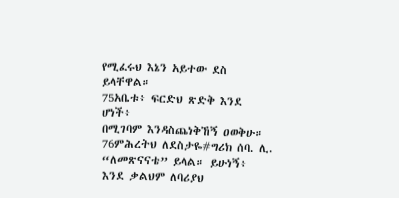የሚፈሩህ እኔን አይተው ደስ ይላቸዋል።
75አቤቱ፥ ፍርድህ ጽድቅ እንደ ሆነች፥
በሚገባም እንዳስጨነቅኸኝ ዐወቅሁ።
76ምሕረትህ ለደስታዬ#ግሪክ ሰባ. ሊ. “ለመጽናናቴ” ይላል። ይሁነኝ፥
እንደ ቃልህም ለባሪያህ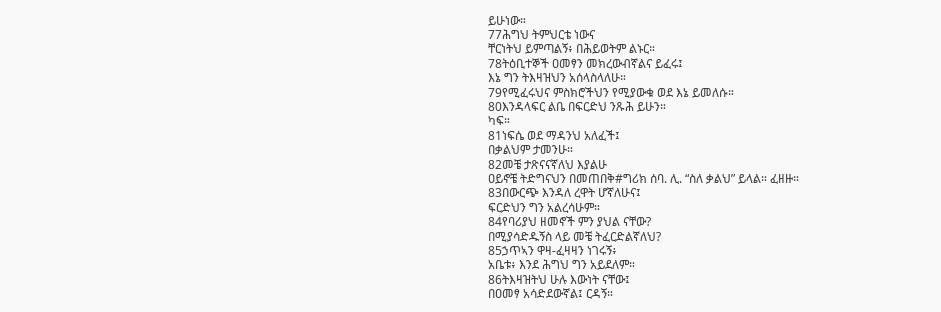ይሁነው።
77ሕግህ ትምህርቴ ነውና
ቸርነትህ ይምጣልኝ፥ በሕይወትም ልኑር።
78ትዕቢተኞች ዐመፃን መክረውብኛልና ይፈሩ፤
እኔ ግን ትእዛዝህን አሰላስላለሁ።
79የሚፈሩህና ምስክሮችህን የሚያውቁ ወደ እኔ ይመለሱ።
80እንዳላፍር ልቤ በፍርድህ ንጹሕ ይሁን።
ካፍ።
81ነፍሴ ወደ ማዳንህ አለፈች፤
በቃልህም ታመንሁ።
82መቼ ታጽናናኛለህ እያልሁ
ዐይኖቼ ትድግናህን በመጠበቅ#ግሪክ ሰባ. ሊ. “ስለ ቃልህ” ይላል። ፈዘዙ።
83በውርጭ እንዳለ ረዋት ሆኛለሁና፤
ፍርድህን ግን አልረሳሁም።
84የባሪያህ ዘመኖች ምን ያህል ናቸው?
በሚያሳድዱኝስ ላይ መቼ ትፈርድልኛለህ?
85ኃጥኣን ዋዛ-ፈዛዛን ነገሩኝ፥
አቤቱ፥ እንደ ሕግህ ግን አይደለም።
86ትእዛዝትህ ሁሉ እውነት ናቸው፤
በዐመፃ አሳድደውኛል፤ ርዳኝ።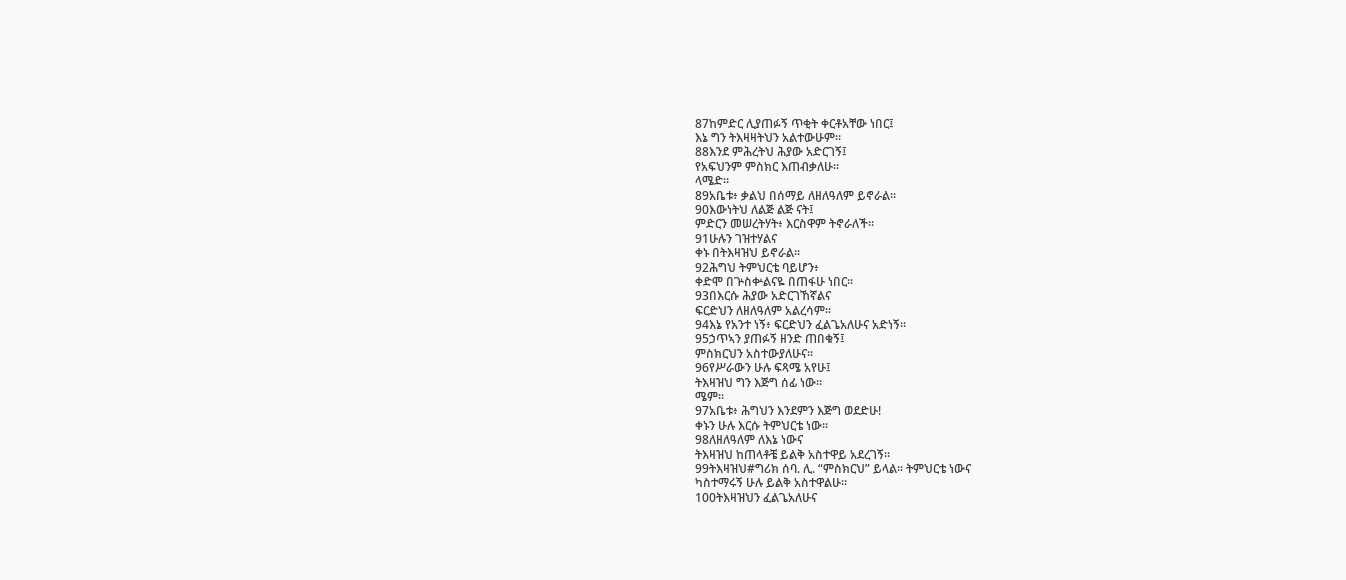87ከምድር ሊያጠፉኝ ጥቂት ቀርቶአቸው ነበር፤
እኔ ግን ትእዛዛትህን አልተውሁም።
88እንደ ምሕረትህ ሕያው አድርገኝ፤
የአፍህንም ምስክር እጠብቃለሁ።
ላሜድ።
89አቤቱ፥ ቃልህ በሰማይ ለዘለዓለም ይኖራል።
90እውነትህ ለልጅ ልጅ ናት፤
ምድርን መሠረትሃት፥ እርስዋም ትኖራለች።
91ሁሉን ገዝተሃልና
ቀኑ በትእዛዝህ ይኖራል።
92ሕግህ ትምህርቴ ባይሆን፥
ቀድሞ በጕስቍልናዬ በጠፋሁ ነበር።
93በእርሱ ሕያው አድርገኸኛልና
ፍርድህን ለዘለዓለም አልረሳም።
94እኔ የአንተ ነኝ፥ ፍርድህን ፈልጌአለሁና አድነኝ።
95ኃጥኣን ያጠፉኝ ዘንድ ጠበቁኝ፤
ምስክርህን አስተውያለሁና።
96የሥራውን ሁሉ ፍጻሜ አየሁ፤
ትእዛዝህ ግን እጅግ ሰፊ ነው።
ሜም።
97አቤቱ፥ ሕግህን እንደምን እጅግ ወደድሁ!
ቀኑን ሁሉ እርሱ ትምህርቴ ነው።
98ለዘለዓለም ለእኔ ነውና
ትእዛዝህ ከጠላቶቼ ይልቅ አስተዋይ አደረገኝ።
99ትእዛዝህ#ግሪክ ሰባ. ሊ. “ምስክርህ” ይላል። ትምህርቴ ነውና
ካስተማሩኝ ሁሉ ይልቅ አስተዋልሁ።
100ትእዛዝህን ፈልጌአለሁና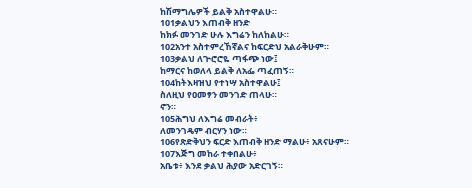ከሽማግሌዎች ይልቅ አስተዋልሁ።
101ቃልህን እጠብቅ ዘንድ
ከክፉ መንገድ ሁሉ እግሬን ከለከልሁ።
102አንተ አስተምረኸኛልና ከፍርድህ አልራቅሁም።
103ቃልህ ለጕሮሮዬ ጣፋጭ ነው፤
ከማርና ከወለላ ይልቅ ለአፌ ጣፈጠኝ።
104ከትእዛዝህ የተነሣ አስተዋልሁ፤
ስለዚህ የዐመፃን መንገድ ጠላሁ።
ኖን።
105ሕግህ ለእግሬ መብራት፥
ለመንገዴም ብርሃን ነው።
106የጽድቅህን ፍርድ እጠብቅ ዘንድ ማልሁ፥ አጸናሁም።
107እጅግ መከራ ተቀበልሁ፥
አቤቱ፥ እንደ ቃልህ ሕያው አድርገኝ።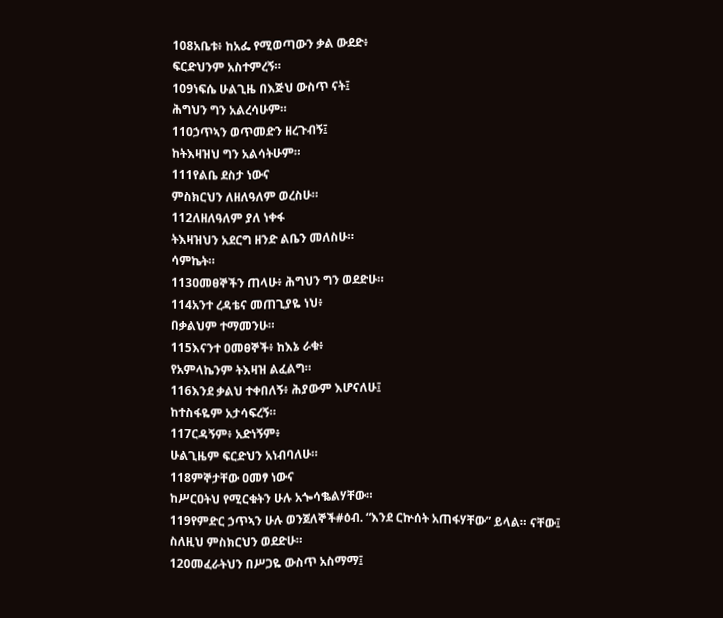108አቤቱ፥ ከአፌ የሚወጣውን ቃል ውደድ፥
ፍርድህንም አስተምረኝ።
109ነፍሴ ሁልጊዜ በእጅህ ውስጥ ናት፤
ሕግህን ግን አልረሳሁም።
110ኃጥኣን ወጥመድን ዘረጉብኝ፤
ከትእዛዝህ ግን አልሳትሁም።
111የልቤ ደስታ ነውና
ምስክርህን ለዘለዓለም ወረስሁ።
112ለዘለዓለም ያለ ነቀፋ
ትእዛዝህን አደርግ ዘንድ ልቤን መለስሁ።
ሳምኬት።
113ዐመፀኞችን ጠላሁ፥ ሕግህን ግን ወደድሁ።
114አንተ ረዳቴና መጠጊያዬ ነህ፥
በቃልህም ተማመንሁ።
115እናንተ ዐመፀኞች፥ ከእኔ ራቁ፥
የአምላኬንም ትእዛዝ ልፈልግ።
116እንደ ቃልህ ተቀበለኝ፥ ሕያውም እሆናለሁ፤
ከተስፋዬም አታሳፍረኝ።
117ርዳኝም፥ አድነኝም፥
ሁልጊዜም ፍርድህን አነብባለሁ።
118ምኞታቸው ዐመፃ ነውና
ከሥርዐትህ የሚርቁትን ሁሉ አጐሳቈልሃቸው።
119የምድር ኃጥኣን ሁሉ ወንጀለኞች#ዕብ. “እንደ ርኵሰት አጠፋሃቸው” ይላል። ናቸው፤
ስለዚህ ምስክርህን ወደድሁ።
120መፈራትህን በሥጋዬ ውስጥ አስማማ፤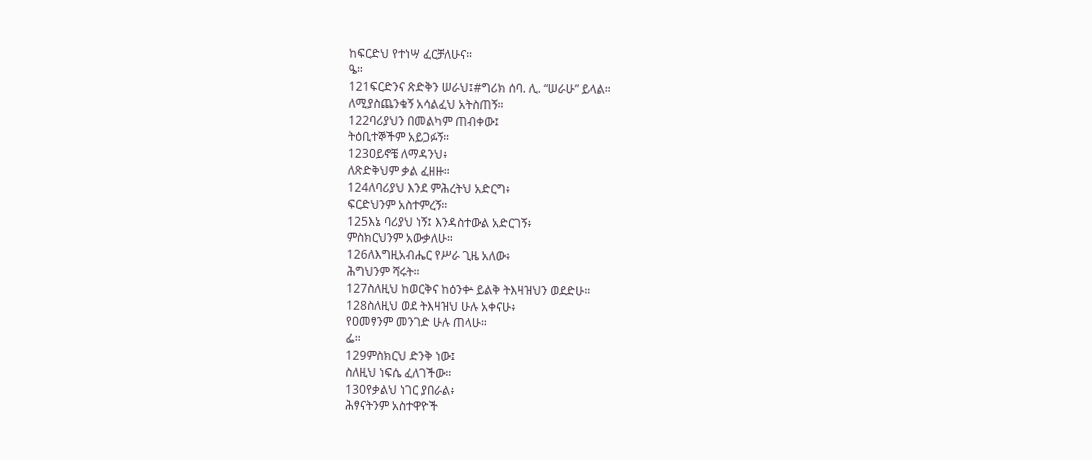ከፍርድህ የተነሣ ፈርቻለሁና።
ዔ።
121ፍርድንና ጽድቅን ሠራህ፤#ግሪክ ሰባ. ሊ. “ሠራሁ” ይላል።
ለሚያስጨንቁኝ አሳልፈህ አትስጠኝ።
122ባሪያህን በመልካም ጠብቀው፤
ትዕቢተኞችም አይጋፉኝ።
123ዐይኖቼ ለማዳንህ፥
ለጽድቅህም ቃል ፈዘዙ።
124ለባሪያህ እንደ ምሕረትህ አድርግ፥
ፍርድህንም አስተምረኝ።
125እኔ ባሪያህ ነኝ፤ እንዳስተውል አድርገኝ፥
ምስክርህንም አውቃለሁ።
126ለእግዚአብሔር የሥራ ጊዜ አለው፥
ሕግህንም ሻሩት።
127ስለዚህ ከወርቅና ከዕንቍ ይልቅ ትእዛዝህን ወደድሁ።
128ስለዚህ ወደ ትእዛዝህ ሁሉ አቀናሁ፥
የዐመፃንም መንገድ ሁሉ ጠላሁ።
ፌ።
129ምስክርህ ድንቅ ነው፤
ስለዚህ ነፍሴ ፈለገችው።
130የቃልህ ነገር ያበራል፥
ሕፃናትንም አስተዋዮች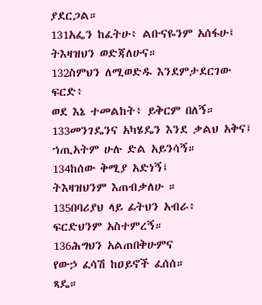ያደርጋል።
131አፌን ከፈትሁ፥ ልቡናዬንም አሰፋሁ፤
ትእዛዝህን ወድጃለሁና።
132ስምህን ለሚወድዱ እንደምታደርገው ፍርድ፥
ወደ እኔ ተመልከት፥ ይቅርም በለኝ።
133መንገዴንና አካሄዴን እንደ ቃልህ አቅና፤
ኀጢአትም ሁሉ ድል አይንሳኝ።
134ከሰው ቅሚያ አድነኝ፤
ትእዛዝህንም እጠብቃለሁ ።
135በባሪያህ ላይ ፊትህን አብራ፥
ፍርድህንም አስተምረኝ።
136ሕግህን አልጠበቅሁምና
የውኃ ፈሳሽ ከዐይኖች ፈሰሰ።
ጻዴ።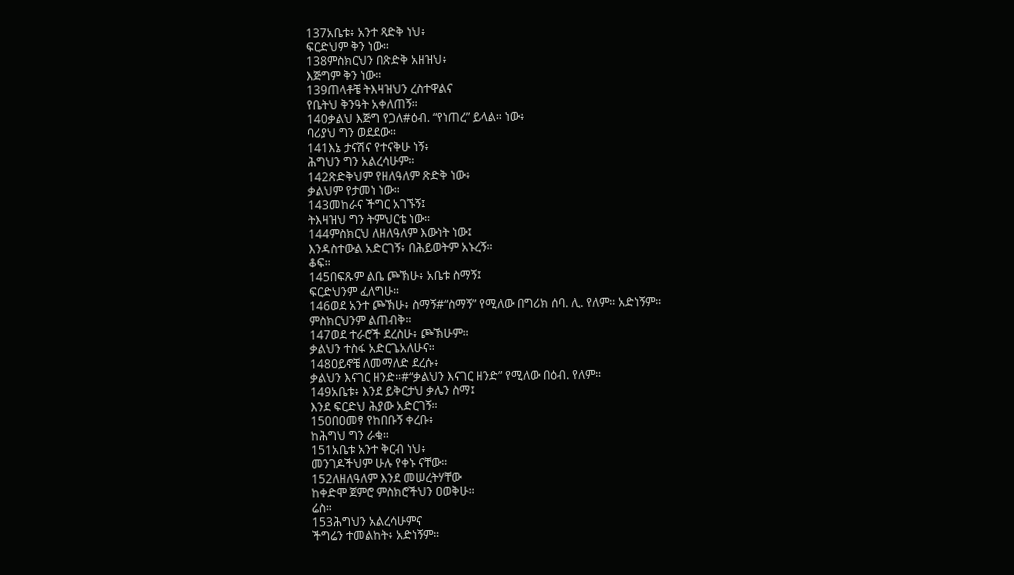137አቤቱ፥ አንተ ጻድቅ ነህ፥
ፍርድህም ቅን ነው።
138ምስክርህን በጽድቅ አዘዝህ፥
እጅግም ቅን ነው።
139ጠላቶቼ ትእዛዝህን ረስተዋልና
የቤትህ ቅንዓት አቀለጠኝ።
140ቃልህ እጅግ የጋለ#ዕብ. “የነጠረ” ይላል። ነው፥
ባሪያህ ግን ወደደው።
141እኔ ታናሽና የተናቅሁ ነኝ፥
ሕግህን ግን አልረሳሁም።
142ጽድቅህም የዘለዓለም ጽድቅ ነው፥
ቃልህም የታመነ ነው።
143መከራና ችግር አገኙኝ፤
ትእዛዝህ ግን ትምህርቴ ነው።
144ምስክርህ ለዘለዓለም እውነት ነው፤
እንዳስተውል አድርገኝ፥ በሕይወትም አኑረኝ።
ቆፍ።
145በፍጹም ልቤ ጮኽሁ፥ አቤቱ ስማኝ፤
ፍርድህንም ፈለግሁ።
146ወደ አንተ ጮኽሁ፥ ስማኝ#“ስማኝ” የሚለው በግሪክ ሰባ. ሊ. የለም። አድነኝም።
ምስክርህንም ልጠብቅ።
147ወደ ተራሮች ደረስሁ፥ ጮኽሁም።
ቃልህን ተስፋ አድርጌአለሁና።
148ዐይኖቼ ለመማለድ ደረሱ፥
ቃልህን እናገር ዘንድ።#“ቃልህን እናገር ዘንድ” የሚለው በዕብ. የለም።
149አቤቱ፥ እንደ ይቅርታህ ቃሌን ስማ፤
እንደ ፍርድህ ሕያው አድርገኝ።
150በዐመፃ የከበቡኝ ቀረቡ፥
ከሕግህ ግን ራቁ።
151አቤቱ አንተ ቅርብ ነህ፥
መንገዶችህም ሁሉ የቀኑ ናቸው።
152ለዘለዓለም እንደ መሠረትሃቸው
ከቀድሞ ጀምሮ ምስክሮችህን ዐወቅሁ።
ሬስ።
153ሕግህን አልረሳሁምና
ችግሬን ተመልከት፥ አድነኝም።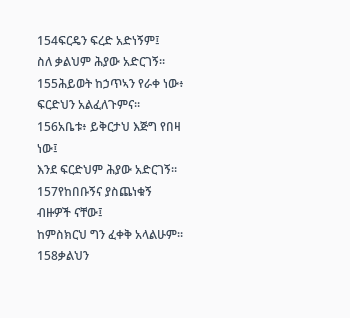154ፍርዴን ፍረድ አድነኝም፤
ስለ ቃልህም ሕያው አድርገኝ።
155ሕይወት ከኃጥኣን የራቀ ነው፥
ፍርድህን አልፈለጉምና።
156አቤቱ፥ ይቅርታህ እጅግ የበዛ ነው፤
እንደ ፍርድህም ሕያው አድርገኝ።
157የከበቡኝና ያስጨነቁኝ ብዙዎች ናቸው፤
ከምስክርህ ግን ፈቀቅ አላልሁም።
158ቃልህን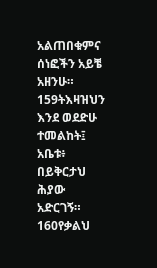አልጠበቁምና
ሰነፎችን አይቼ አዘንሁ።
159ትእዛዝህን እንደ ወደድሁ ተመልከት፤
አቤቱ፥ በይቅርታህ ሕያው አድርገኝ።
160የቃልህ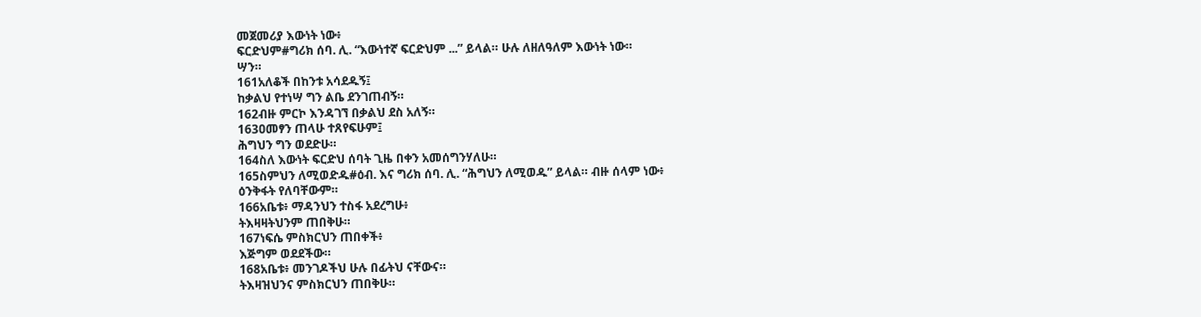መጀመሪያ እውነት ነው፥
ፍርድህም#ግሪክ ሰባ. ሊ. “እውነተኛ ፍርድህም ...” ይላል። ሁሉ ለዘለዓለም እውነት ነው።
ሣን።
161አለቆች በከንቱ አሳደዱኝ፤
ከቃልህ የተነሣ ግን ልቤ ደንገጠብኝ።
162ብዙ ምርኮ እንዳገኘ በቃልህ ደስ አለኝ።
163ዐመፃን ጠላሁ ተጸየፍሁም፤
ሕግህን ግን ወደድሁ።
164ስለ እውነት ፍርድህ ሰባት ጊዜ በቀን አመሰግንሃለሁ።
165ስምህን ለሚወድዱ#ዕብ. እና ግሪክ ሰባ. ሊ. “ሕግህን ለሚወዱ” ይላል። ብዙ ሰላም ነው፥
ዕንቅፋት የለባቸውም።
166አቤቱ፥ ማዳንህን ተስፋ አደረግሁ፥
ትእዛዛትህንም ጠበቅሁ።
167ነፍሴ ምስክርህን ጠበቀች፥
እጅግም ወደደችው።
168አቤቱ፥ መንገዶችህ ሁሉ በፊትህ ናቸውና።
ትእዛዝህንና ምስክርህን ጠበቅሁ።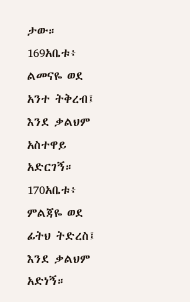ታው።
169አቤቱ፥ ልመናዬ ወደ አንተ ትቅረብ፤
እንደ ቃልህም አስተዋይ አድርገኝ።
170አቤቱ፥ ምልጃዬ ወደ ፊትህ ትድረስ፤
እንደ ቃልህም አድነኝ።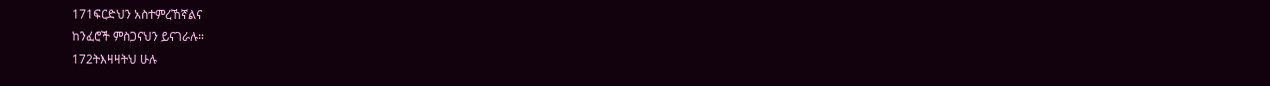171ፍርድህን አስተምረኸኛልና
ከንፈሮች ምስጋናህን ይናገራሉ።
172ትእዛዛትህ ሁሉ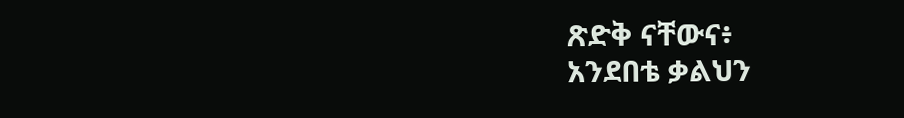ጽድቅ ናቸውና፥
አንደበቴ ቃልህን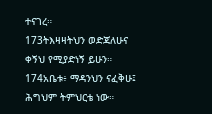ተናገረ።
173ትእዛዛትህን ወድጃለሁና
ቀኝህ የሚያድነኝ ይሁን።
174አቤቱ፥ ማዳንህን ናፈቅሁ፤
ሕግህም ትምህርቴ ነው።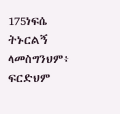175ነፍሴ ትኑርልኝ ላመስግንህም፥
ፍርድህም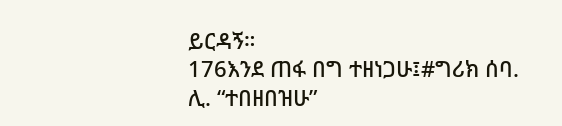ይርዳኝ።
176እንደ ጠፋ በግ ተዘነጋሁ፤#ግሪክ ሰባ. ሊ. “ተበዘበዝሁ”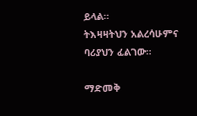ይላል።
ትእዛዛትህን አልረሳሁምና ባሪያህን ፈልገው።

ማድመቅ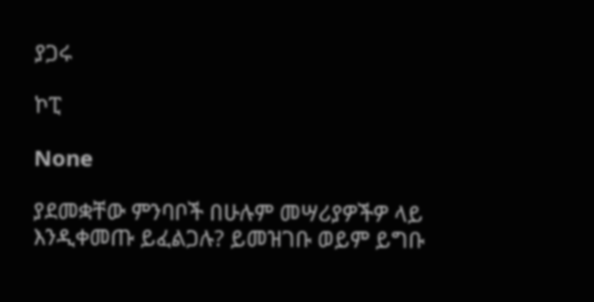ያጋሩ

ኮፒ

None

ያደመቋቸው ምንባቦች በሁሉም መሣሪያዎችዎ ላይ እንዲቀመጡ ይፈልጋሉ? ይመዝገቡ ወይም ይግቡ